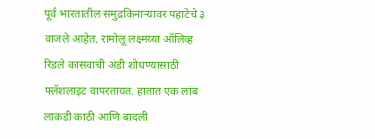पूर्व भारतातील समुद्रकिनाऱ्यावर पहाटेचे ३ वाजले आहेत. रामोलू लक्ष्मय्या ऑलिव्ह रिडले कासवाची अंडी शोधण्यासाठी फ्लॅशलाइट वापरतायत. हातात एक लांब लाकडी काठी आणि बादली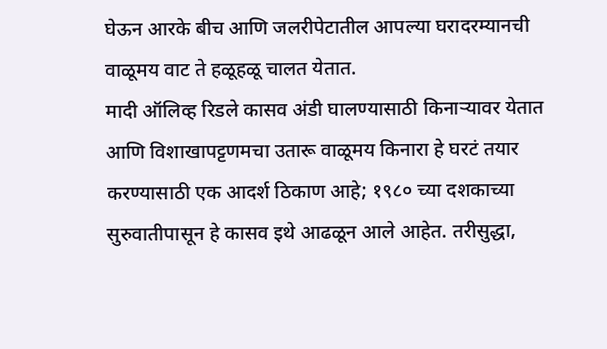घेऊन आरके बीच आणि जलरीपेटातील आपल्या घरादरम्यानची वाळूमय वाट ते हळूहळू चालत येतात.
मादी ऑलिव्ह रिडले कासव अंडी घालण्यासाठी किनाऱ्यावर येतात आणि विशाखापट्टणमचा उतारू वाळूमय किनारा हे घरटं तयार करण्यासाठी एक आदर्श ठिकाण आहे; १९८० च्या दशकाच्या सुरुवातीपासून हे कासव इथे आढळून आले आहेत. तरीसुद्धा,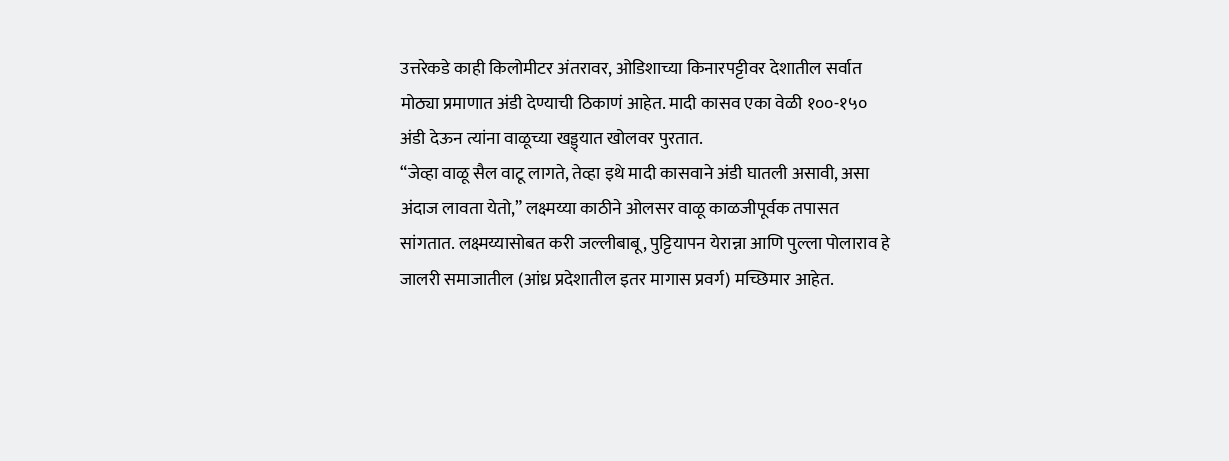उत्तरेकडे काही किलोमीटर अंतरावर, ओडिशाच्या किनारपट्टीवर देशातील सर्वात मोठ्या प्रमाणात अंडी देण्याची ठिकाणं आहेत. मादी कासव एका वेळी १००-१५० अंडी देऊन त्यांना वाळूच्या खड्ड्यात खोलवर पुरतात.
“जेव्हा वाळू सैल वाटू लागते, तेव्हा इथे मादी कासवाने अंडी घातली असावी, असा अंदाज लावता येतो,” लक्ष्मय्या काठीने ओलसर वाळू काळजीपूर्वक तपासत सांगतात. लक्ष्मय्यासोबत करी जल्लीबाबू, पुट्टियापन येरान्ना आणि पुल्ला पोलाराव हे जालरी समाजातील (आंध्र प्रदेशातील इतर मागास प्रवर्ग) मच्छिमार आहेत.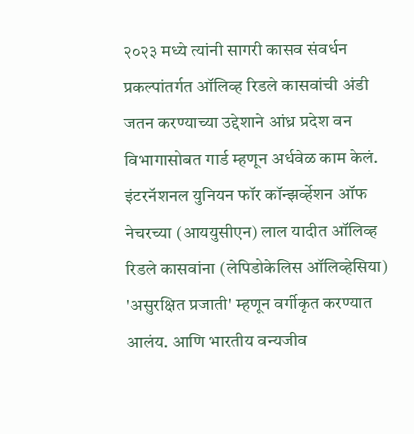२०२३ मध्ये त्यांनी सागरी कासव संवर्धन प्रकल्पांतर्गत ऑलिव्ह रिडले कासवांची अंडी जतन करण्याच्या उद्देशाने आंध्र प्रदेश वन विभागासोबत गार्ड म्हणून अर्धवेळ काम केलं.
इंटरनॅशनल युनियन फॉर कॉन्झर्व्हेशन ऑफ नेचरच्या (आययुसीएन) लाल यादीत ऑलिव्ह रिडले कासवांना (लेपिडोकेलिस ऑलिव्हेसिया) 'असुरक्षित प्रजाती' म्हणून वर्गीकृत करण्यात आलंय. आणि भारतीय वन्यजीव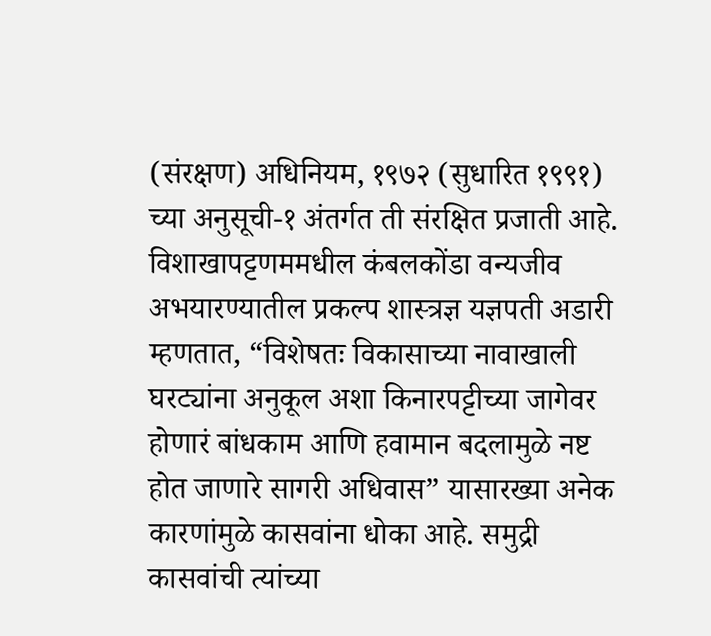(संरक्षण) अधिनियम, १९७२ (सुधारित १९९१) च्या अनुसूची-१ अंतर्गत ती संरक्षित प्रजाती आहे.
विशाखापट्टणममधील कंबलकोंडा वन्यजीव अभयारण्यातील प्रकल्प शास्त्रज्ञ यज्ञपती अडारी म्हणतात, “विशेषतः विकासाच्या नावाखाली घरट्यांना अनुकूल अशा किनारपट्टीच्या जागेवर होणारं बांधकाम आणि हवामान बदलामुळे नष्ट होत जाणारे सागरी अधिवास” यासारख्या अनेक कारणांमुळे कासवांना धोका आहे. समुद्री कासवांची त्यांच्या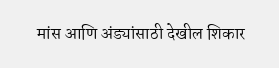मांस आणि अंड्यांसाठी देखील शिकार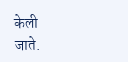केली जाते.